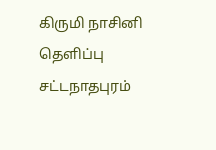கிருமி நாசினி தெளிப்பு
சட்டநாதபுரம்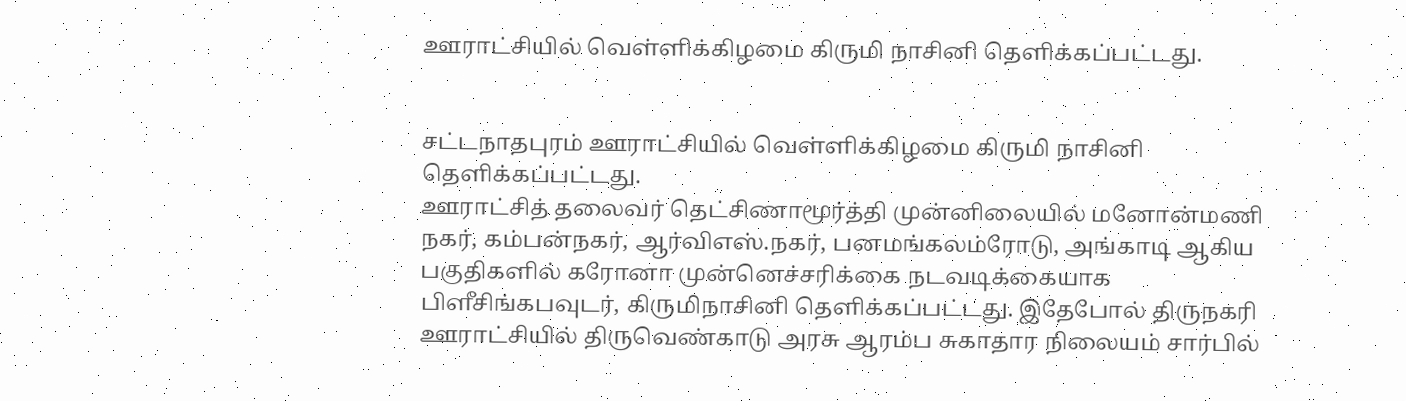ஊராட்சியில் வெள்ளிக்கிழமை கிருமி நாசினி தெளிக்கப்பட்டது.


சட்டநாதபுரம் ஊராட்சியில் வெள்ளிக்கிழமை கிருமி நாசினி தெளிக்கப்பட்டது.
ஊராட்சித் தலைவர் தெட்சிணாமூர்த்தி முன்னிலையில் மனோன்மணி நகர், கம்பன்நகர், ஆர்விஎஸ்.நகர், பனமங்கலம்ரோடு, அங்காடி ஆகிய பகுதிகளில் கரோனா முன்னெச்சரிக்கை நடவடிக்கையாக பிளீசிங்கபவுடர், கிருமிநாசினி தெளிக்கப்பட்டது. இதேபோல் திருநகரி ஊராட்சியில் திருவெண்காடு அரசு ஆரம்ப சுகாதார நிலையம் சார்பில்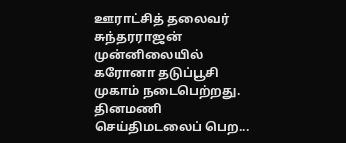ஊராட்சித் தலைவர் சுந்தரராஜன் முன்னிலையில் கரோனா தடுப்பூசி முகாம் நடைபெற்றது.
தினமணி செய்திமடலைப் பெற...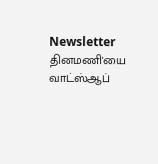Newsletter
தினமணி'யை வாட்ஸ்ஆப்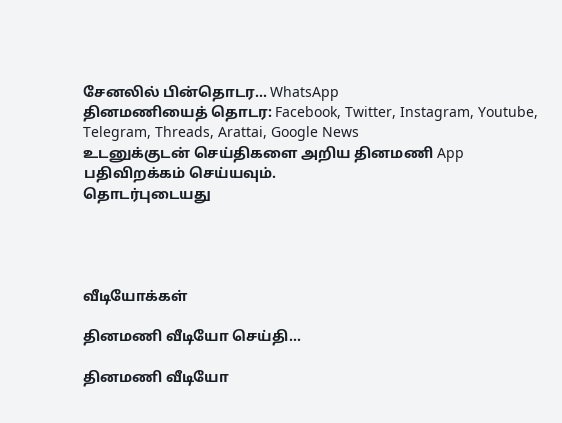சேனலில் பின்தொடர... WhatsApp
தினமணியைத் தொடர: Facebook, Twitter, Instagram, Youtube, Telegram, Threads, Arattai, Google News
உடனுக்குடன் செய்திகளை அறிய தினமணி App பதிவிறக்கம் செய்யவும்.
தொடர்புடையது




வீடியோக்கள்

தினமணி வீடியோ செய்தி...

தினமணி வீடியோ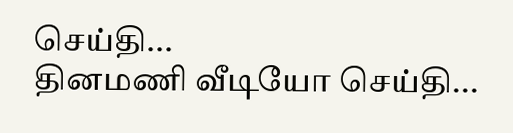செய்தி...
தினமணி வீடியோ செய்தி...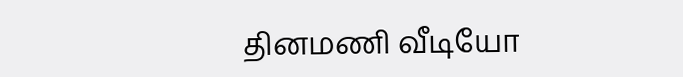தினமணி வீடியோ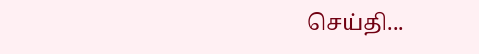செய்தி...